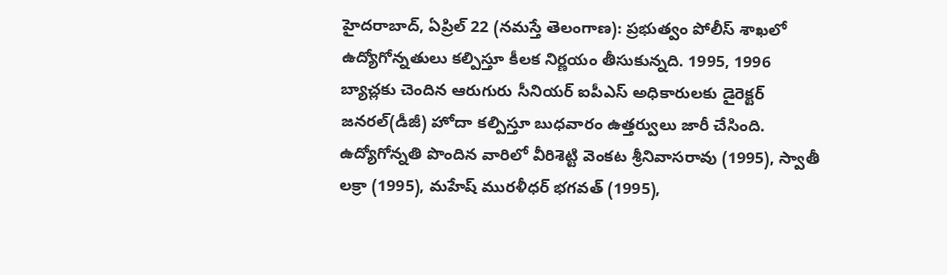హైదరాబాద్, ఏప్రిల్ 22 (నమస్తే తెలంగాణ): ప్రభుత్వం పోలీస్ శాఖలో ఉద్యోగోన్నతులు కల్పిస్తూ కీలక నిర్ణయం తీసుకున్నది. 1995, 1996 బ్యాచ్లకు చెందిన ఆరుగురు సీనియర్ ఐపీఎస్ అధికారులకు డైరెక్టర్ జనరల్(డీజీ) హోదా కల్పిస్తూ బుధవారం ఉత్తర్వులు జారీ చేసింది.
ఉద్యోగోన్నతి పొందిన వారిలో వీరిశెట్టి వెంకట శ్రీనివాసరావు (1995), స్వాతీ లక్రా (1995), మహేష్ మురళీధర్ భగవత్ (1995),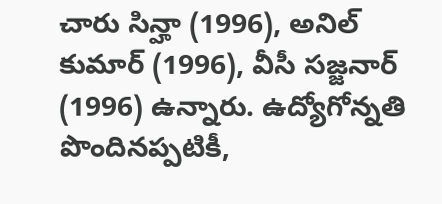చారు సిన్హా (1996), అనిల్ కుమార్ (1996), వీసీ సజ్జనార్ (1996) ఉన్నారు. ఉద్యోగోన్నతి పొందినప్పటికీ,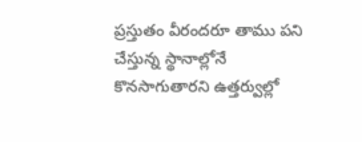ప్రస్తుతం వీరందరూ తాము పని చేస్తున్న స్థానాల్లోనే కొనసాగుతారని ఉత్తర్వుల్లో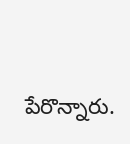పేరొన్నారు.